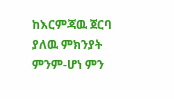ከእርምጃዉ ጀርባ ያለዉ ምክንያት ምንም-ሆነ ምን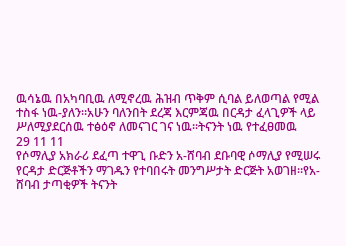ዉሳኔዉ በአካባቢዉ ለሚኖረዉ ሕዝብ ጥቅም ሲባል ይለወጣል የሚል ተስፋ ነዉ-ያለን።አሁን ባለንበት ደረጃ እርምጃዉ በርዳታ ፈላጊዎች ላይ ሥለሚያደርሰዉ ተፅዕኖ ለመናገር ገና ነዉ።ትናንት ነዉ የተፈፀመዉ
29 11 11
የሶማሊያ አክራሪ ደፈጣ ተዋጊ ቡድን አ-ሸባብ ደቡባዊ ሶማሊያ የሚሠሩ የርዳታ ድርጅቶችን ማገዱን የተባበሩት መንግሥታት ድርጅት አወገዘ።የአ-ሸባብ ታጣቂዎች ትናንት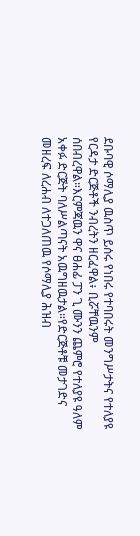ደቡባዊ ሶማሊያ ዉስጥ ይሰሩ የነበሩ የተባበሩት መንግሥታትና የተለያዩ የርዳታ ድርጅቶች ንብረትን ዘርፈዋል፥ ቢሯቸዉንም ሰበብረዋል።እርምጃዉን ዋና ፀሐፊ ፓን ጊ ሙንን ጨምሮ የተለያዩ ዓለም አቀፉ ድርጅት ባለሥልጣናት አዉግዘዉታል።የድርጅቶቹ መታገድና መዘረፍ ለረሐብ ለተጋለጠዉ የሶማሊያ ሕዝብ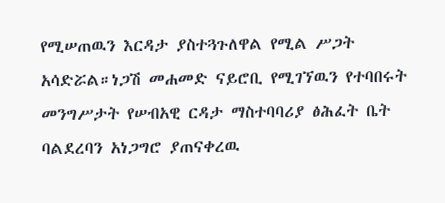የሚሠጠዉን እርዳታ ያስተጓጉለዋል የሚል ሥጋት አሳድሯል።ነጋሽ መሐመድ ናይሮቢ የሚገኘዉን የተባበሩት መንግሥታት የሠብአዊ ርዳታ ማስተባባሪያ ፅሕፈት ቤት ባልደረባን አነጋግሮ ያጠናቀረዉ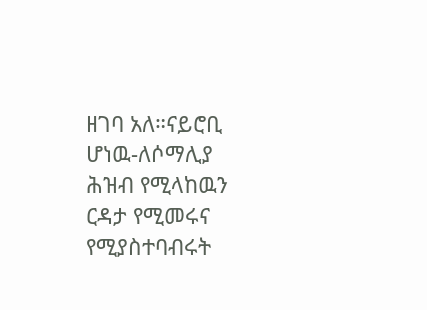ዘገባ አለ።ናይሮቢ ሆነዉ-ለሶማሊያ ሕዝብ የሚላከዉን ርዳታ የሚመሩና የሚያስተባብሩት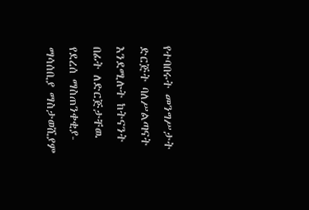የተባበሩት መንግሥታት ድርጅት ባለሥልጣናት እንደሚሉት ከትናንት በፊት ለድርጅታቸዉ የደረሰ ማስጠንቀቂያ-ማሳሰቢያ ማስታወሺያም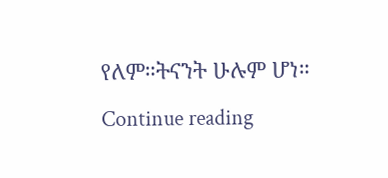የለም።ትናንት ሁሉም ሆነ። Continue reading